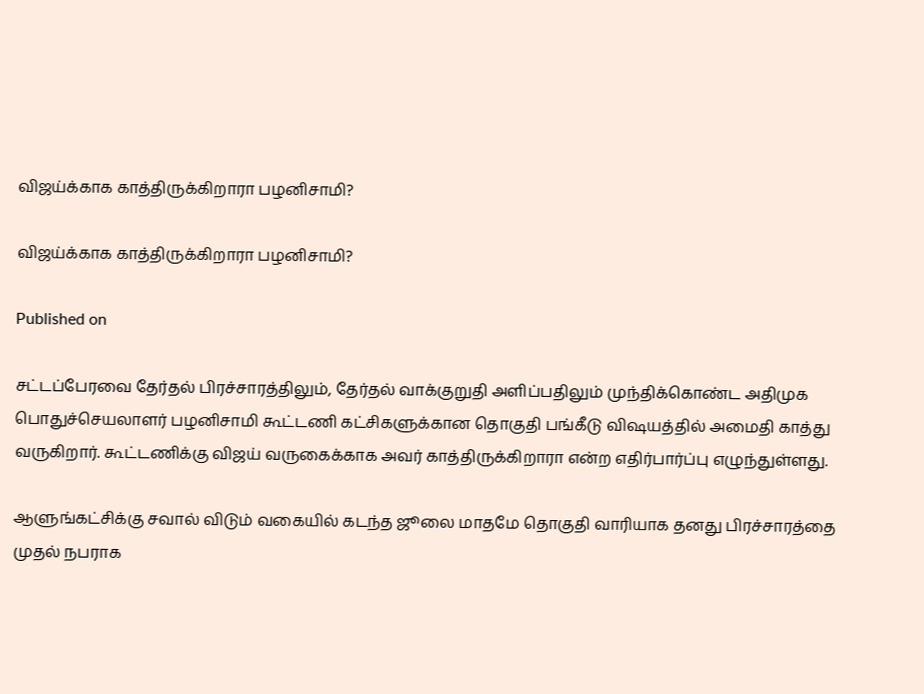விஜய்க்காக காத்திருக்கிறாரா பழனிசாமி?

விஜய்க்காக காத்திருக்கிறாரா பழனிசாமி?

Published on

சட்டப்பேரவை தேர்தல் பிரச்சாரத்திலும், தேர்தல் வாக்குறுதி அளிப்பதிலும் முந்திக்கொண்ட அதிமுக பொதுச்செயலாளர் பழனிசாமி கூட்டணி கட்சிகளுக்கான தொகுதி பங்கீடு விஷயத்தில் அமைதி காத்து வருகிறார். கூட்டணிக்கு விஜய் வருகைக்காக அவர் காத்திருக்கிறாரா என்ற எதிர்பார்ப்பு எழுந்துள்ளது.

ஆளுங்கட்சிக்கு சவால் விடும் வகையில் கடந்த ஜூலை மாதமே தொகுதி வாரியாக தனது பிரச்சாரத்தை முதல் நபராக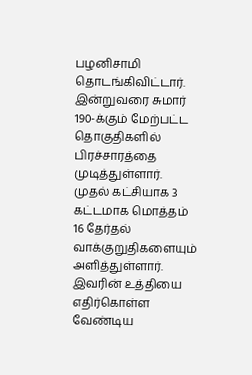பழனிசாமி தொடங்கிவிட்டார். இன்றுவரை சுமார் 190-க்கும் மேற்பட்ட தொகுதிகளில் பிரச்சாரத்தை முடித்துள்ளார். முதல் கட்சியாக 3 கட்டமாக மொத்தம் 16 தேர்தல் வாக்குறுதிகளையும் அளித்துள்ளார். இவரின் உத்தியை எதிர்கொள்ள வேண்டிய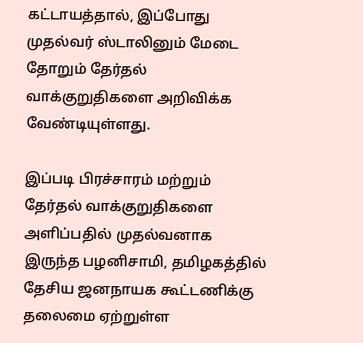கட்டாயத்தால், இப்போது முதல்வர் ஸ்டாலினும் மேடை தோறும் தேர்தல் வாக்குறுதிகளை அறிவிக்க வேண்டியுள்ளது.

இப்படி பிரச்சாரம் மற்றும் தேர்தல் வாக்குறுதிகளை அளிப்பதில் முதல்வனாக இருந்த பழனிசாமி, தமிழகத்தில் தேசிய ஜனநாயக கூட்டணிக்கு தலைமை ஏற்றுள்ள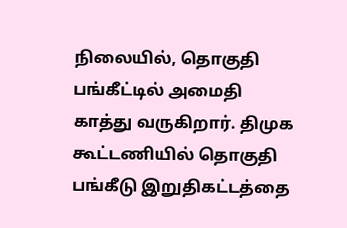நிலையில், தொகுதி பங்கீட்டில் அமைதி காத்து வருகிறார். திமுக கூட்டணியில் தொகுதி பங்கீடு இறுதிகட்டத்தை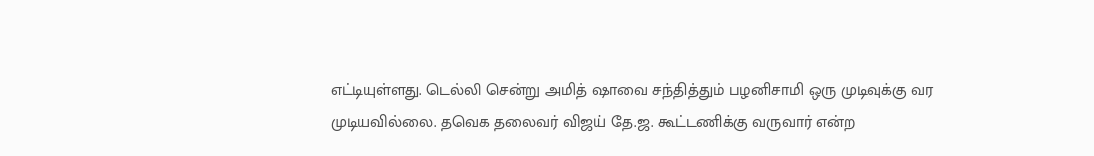எட்டியுள்ளது. டெல்லி சென்று அமித் ஷாவை சந்தித்தும் பழனிசாமி ஒரு முடிவுக்கு வர முடியவில்லை. தவெக தலைவர் விஜய் தே.ஜ. கூட்டணிக்கு வருவார் என்ற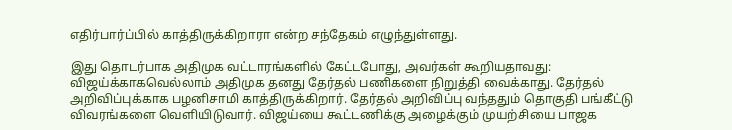எதிர்பார்ப்பில் காத்திருக்கிறாரா என்ற சந்தேகம் எழுந்துள்ளது.

இது தொடர்பாக அதிமுக வட்டாரங்களில் கேட்டபோது, அவர்கள் கூறியதாவது: விஜய்க்காகவெல்லாம் அதிமுக தனது தேர்தல் பணிகளை நிறுத்தி வைக்காது. தேர்தல் அறிவிப்புக்காக பழனிசாமி காத்திருக்கிறார். தேர்தல் அறிவிப்பு வந்ததும் தொகுதி பங்கீட்டு விவரங்களை வெளியிடுவார். விஜய்யை கூட்டணிக்கு அழைக்கும் முயற்சியை பாஜக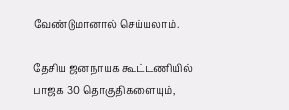வேண்டுமானால் செய்யலாம்.

தேசிய ஜனநாயக கூட்டணியில் பாஜக 30 தொகுதிகளையும்,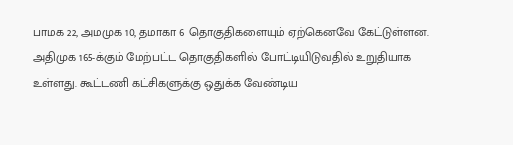பாமக 22, அமமுக 10, தமாகா 6 தொகுதிகளையும் ஏற்கெனவே கேட்டுள்ளன. அதிமுக 165-க்கும் மேற்பட்ட தொகுதிகளில் போட்டியிடுவதில் உறுதியாக உள்ளது. கூட்டணி கட்சிகளுக்கு ஒதுக்க வேண்டிய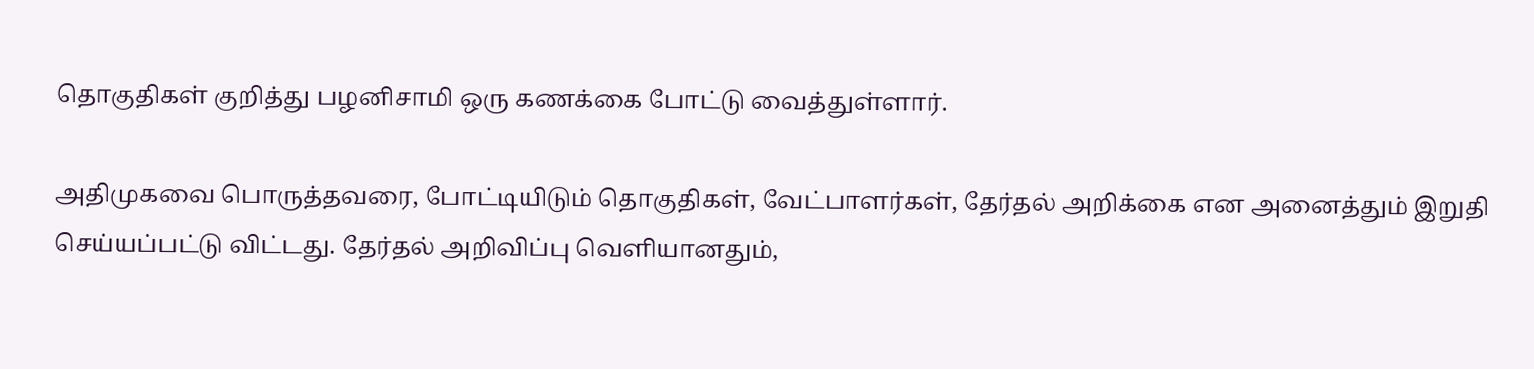தொகுதிகள் குறித்து பழனிசாமி ஒரு கணக்கை போட்டு வைத்துள்ளார்.

அதிமுகவை பொருத்தவரை, போட்டியிடும் தொகுதிகள், வேட்பாளர்கள், தேர்தல் அறிக்கை என அனைத்தும் இறுதி செய்யப்பட்டு விட்டது. தேர்தல் அறிவிப்பு வெளியானதும்,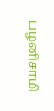பழனிசாமி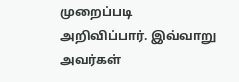முறைப்படி அறிவிப்பார். இவ்வாறு அவர்கள்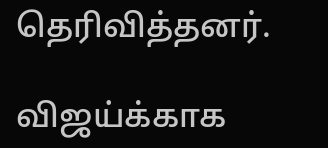தெரிவித்தனர்.

விஜய்க்காக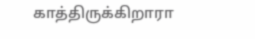காத்திருக்கிறாரா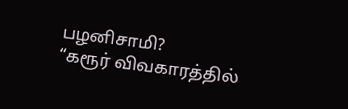பழனிசாமி?
“கரூர் விவகாரத்தில்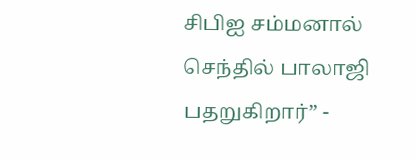சிபிஐ சம்மனால் செந்தில் பாலாஜி பதறுகிறார்” -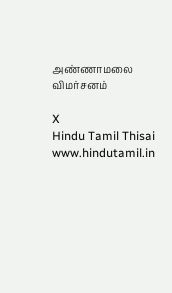அண்ணாமலை விமர்சனம்

X
Hindu Tamil Thisai
www.hindutamil.in